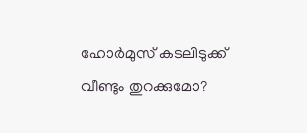ഹോർമുസ് കടലിടുക്ക് വീണ്ടും തുറക്കുമോ?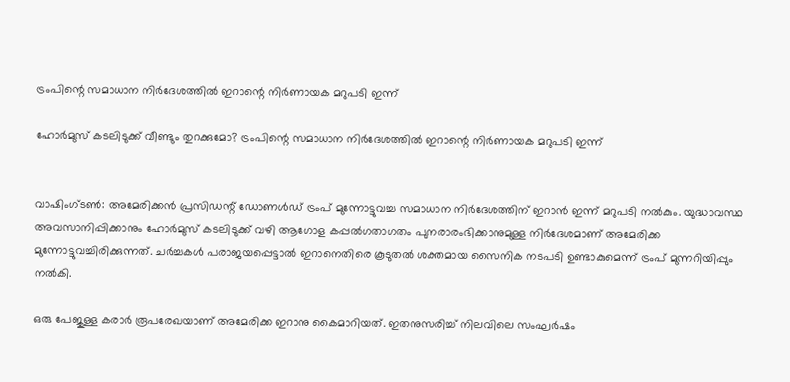ട്രംപിന്റെ സമാധാന നിർദേശത്തിൽ ഇറാന്റെ നിർണായക മറുപടി ഇന്ന്

ഹോർമുസ് കടലിടുക്ക് വീണ്ടും തുറക്കുമോ? ട്രംപിന്റെ സമാധാന നിർദേശത്തിൽ ഇറാന്റെ നിർണായക മറുപടി ഇന്ന്


വാഷിംഗ്ടൺ: അമേരിക്കൻ പ്രസിഡന്റ് ഡോണൾഡ് ട്രംപ് മുന്നോട്ടുവച്ച സമാധാന നിർദേശത്തിന് ഇറാൻ ഇന്ന് മറുപടി നൽകും. യുദ്ധാവസ്ഥ അവസാനിപ്പിക്കാനും ഹോർമുസ് കടലിടുക്ക് വഴി ആഗോള കപ്പൽഗതാഗതം പുനരാരംഭിക്കാനുമുള്ള നിർദേശമാണ് അമേരിക്ക മുന്നോട്ടുവച്ചിരിക്കുന്നത്. ചർച്ചകൾ പരാജയപ്പെട്ടാൽ ഇറാനെതിരെ കൂടുതൽ ശക്തമായ സൈനിക നടപടി ഉണ്ടാകുമെന്ന് ട്രംപ് മുന്നറിയിപ്പും നൽകി.

ഒരു പേജുള്ള കരാർ രൂപരേഖയാണ് അമേരിക്ക ഇറാനു കൈമാറിയത്. ഇതനുസരിച്ച് നിലവിലെ സംഘർഷം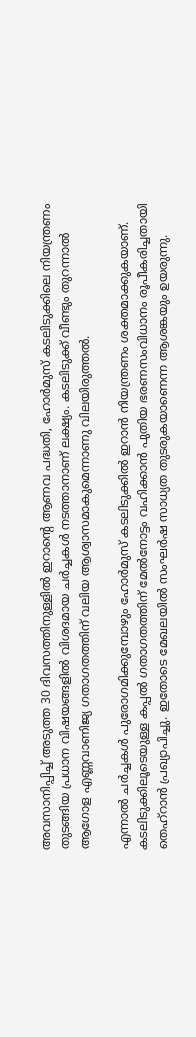അവസാനിപ്പിച്ച് അടുത്ത 30 ദിവസത്തിനുള്ളിൽ ഇറാന്റെ ആണവ പദ്ധതി, ഹോർമുസ് കടലിടുക്കിലെ നിയന്ത്രണം തുടങ്ങിയ പ്രധാന വിഷയങ്ങളിൽ വിശദമായ ചർച്ചകൾ നടത്താനാണ് ലക്ഷ്യം. കടലിടുക്ക് വീണ്ടും തുറന്നാൽ ആഗോള എണ്ണവാണിജ്യ ഗതാഗതത്തിന് വലിയ ആശ്വാസമാകുമെന്നാണു വിലയിരുത്തൽ.

എന്നാൽ ചർച്ചകൾ പുരോഗമിക്കുമ്പോഴും ഹോർമുസ് കടലിടുക്കിൽ ഇറാൻ നിയന്ത്രണം ശക്തമാക്കുകയാണ്. കടലിടുക്കിലൂടെയുള്ള കപ്പൽ ഗതാഗതത്തിന് മേൽനോട്ടം വഹിക്കാൻ പുതിയ ഭരണസംവിധാനം രൂപീകരിച്ചതായി തെഹ്‌റാൻ പ്രഖ്യാപിച്ചു. ഇതോടെ മേഖലയിൽ സംഘർഷ സാധ്യത തുടരുകയാണെന്ന ആശങ്കയും ഉയരുന്നു.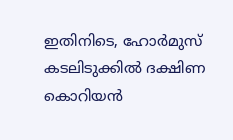ഇതിനിടെ, ഹോർമുസ് കടലിടുക്കിൽ ദക്ഷിണ കൊറിയൻ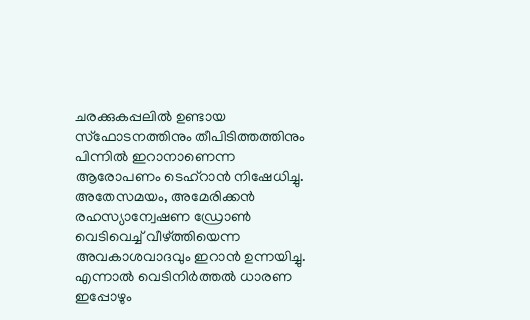ചരക്കുകപ്പലിൽ ഉണ്ടായ സ്‌ഫോടനത്തിനും തീപിടിത്തത്തിനും പിന്നിൽ ഇറാനാണെന്ന ആരോപണം ടെഹ്‌റാൻ നിഷേധിച്ചു. അതേസമയം, അമേരിക്കൻ രഹസ്യാന്വേഷണ ഡ്രോൺ വെടിവെച്ച് വീഴ്ത്തിയെന്ന അവകാശവാദവും ഇറാൻ ഉന്നയിച്ചു. എന്നാൽ വെടിനിർത്തൽ ധാരണ ഇപ്പോഴും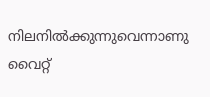നിലനിൽക്കുന്നുവെന്നാണു വൈറ്റ്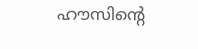ഹൗസിന്റെ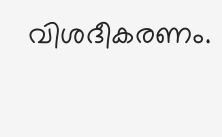വിശദീകരണം.